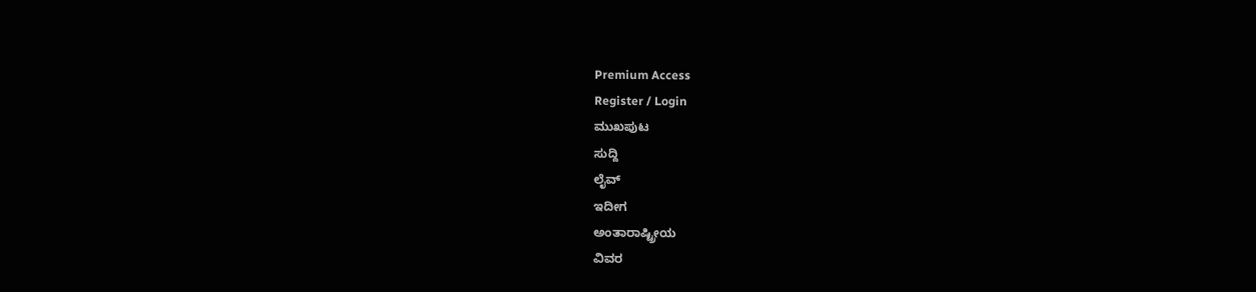Premium Access
Register / Login
ಮುಖಪುಟ
ಸುದ್ದಿ
ಲೈವ್
ಇದೀಗ
ಅಂತಾರಾಷ್ಟ್ರೀಯ
ವಿವರ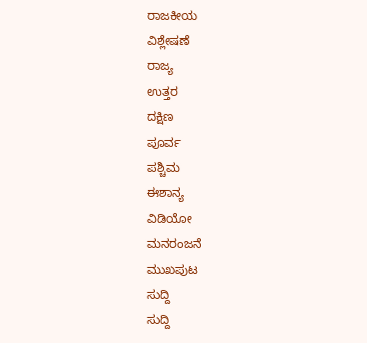ರಾಜಕೀಯ
ವಿಶ್ಲೇಷಣೆ
ರಾಜ್ಯ
ಉತ್ತರ
ದಕ್ಷಿಣ
ಪೂರ್ವ
ಪಶ್ಚಿಮ
ಈಶಾನ್ಯ
ವಿಡಿಯೋ
ಮನರಂಜನೆ
ಮುಖಪುಟ
ಸುದ್ದಿ
ಸುದ್ದಿ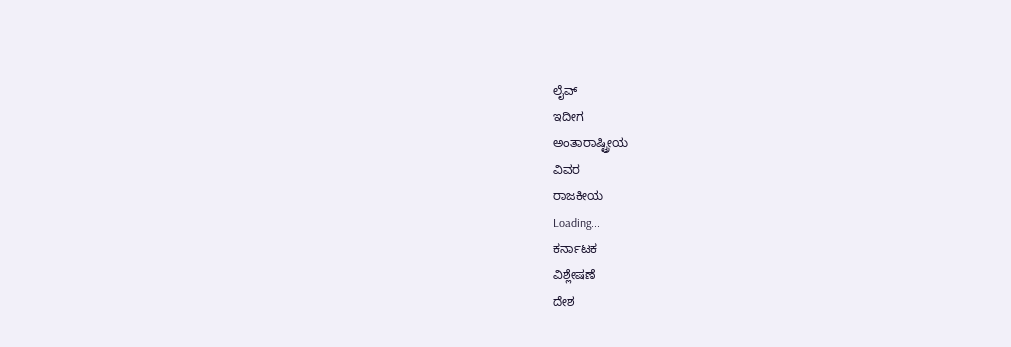ಲೈವ್
ಇದೀಗ
ಅಂತಾರಾಷ್ಟ್ರೀಯ
ವಿವರ
ರಾಜಕೀಯ
Loading...
ಕರ್ನಾಟಕ
ವಿಶ್ಲೇಷಣೆ
ದೇಶ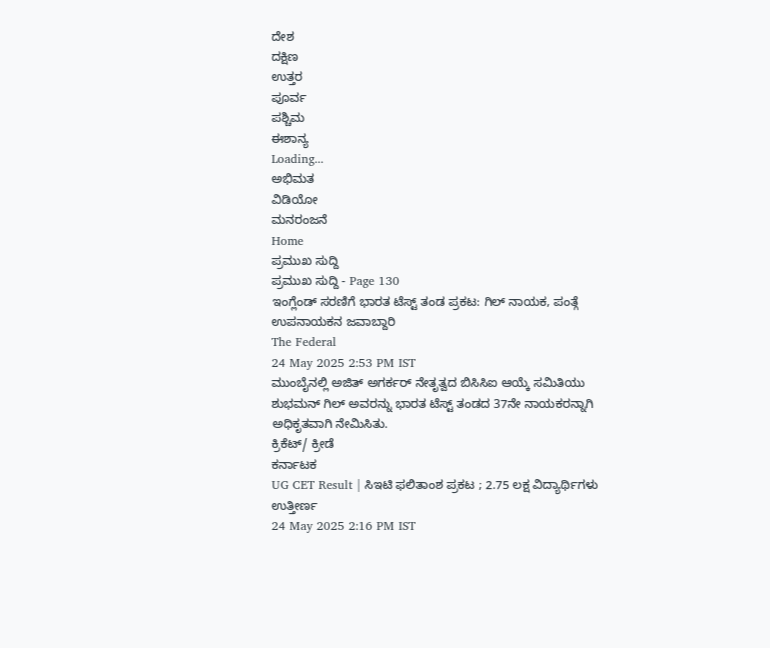ದೇಶ
ದಕ್ಷಿಣ
ಉತ್ತರ
ಪೂರ್ವ
ಪಶ್ಚಿಮ
ಈಶಾನ್ಯ
Loading...
ಅಭಿಮತ
ವಿಡಿಯೋ
ಮನರಂಜನೆ
Home
ಪ್ರಮುಖ ಸುದ್ದಿ
ಪ್ರಮುಖ ಸುದ್ದಿ - Page 130
ಇಂಗ್ಲೆಂಡ್ ಸರಣಿಗೆ ಭಾರತ ಟೆಸ್ಟ್ ತಂಡ ಪ್ರಕಟ: ಗಿಲ್ ನಾಯಕ, ಪಂತ್ಗೆ ಉಪನಾಯಕನ ಜವಾಬ್ದಾರಿ
The Federal
24 May 2025 2:53 PM IST
ಮುಂಬೈನಲ್ಲಿ ಅಜಿತ್ ಅಗರ್ಕರ್ ನೇತೃತ್ವದ ಬಿಸಿಸಿಐ ಆಯ್ಕೆ ಸಮಿತಿಯು ಶುಭಮನ್ ಗಿಲ್ ಅವರನ್ನು ಭಾರತ ಟೆಸ್ಟ್ ತಂಡದ 37ನೇ ನಾಯಕರನ್ನಾಗಿ ಅಧಿಕೃತವಾಗಿ ನೇಮಿಸಿತು.
ಕ್ರಿಕೆಟ್/ ಕ್ರೀಡೆ
ಕರ್ನಾಟಕ
UG CET Result | ಸಿಇಟಿ ಫಲಿತಾಂಶ ಪ್ರಕಟ ; 2.75 ಲಕ್ಷ ವಿದ್ಯಾರ್ಥಿಗಳು ಉತ್ತೀರ್ಣ
24 May 2025 2:16 PM IST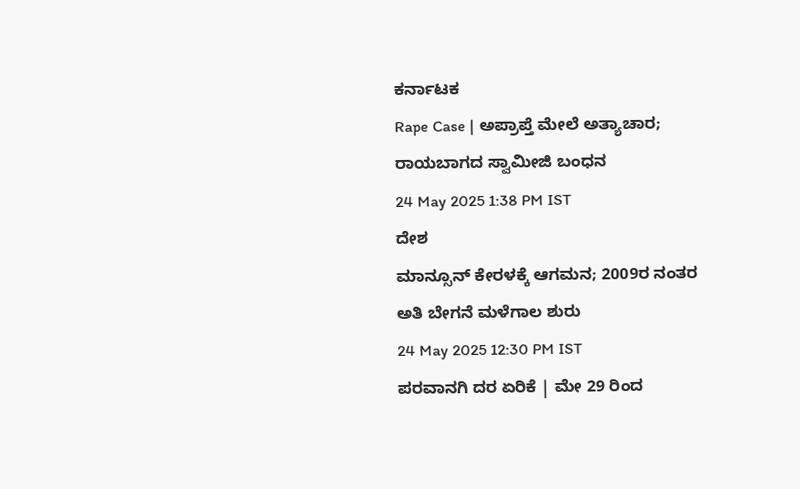ಕರ್ನಾಟಕ
Rape Case | ಅಪ್ರಾಪ್ತೆ ಮೇಲೆ ಅತ್ಯಾಚಾರ; ರಾಯಬಾಗದ ಸ್ವಾಮೀಜಿ ಬಂಧನ
24 May 2025 1:38 PM IST
ದೇಶ
ಮಾನ್ಸೂನ್ ಕೇರಳಕ್ಕೆ ಆಗಮನ; 2009ರ ನಂತರ ಅತಿ ಬೇಗನೆ ಮಳೆಗಾಲ ಶುರು
24 May 2025 12:30 PM IST
ಪರವಾನಗಿ ದರ ಏರಿಕೆ | ಮೇ 29 ರಿಂದ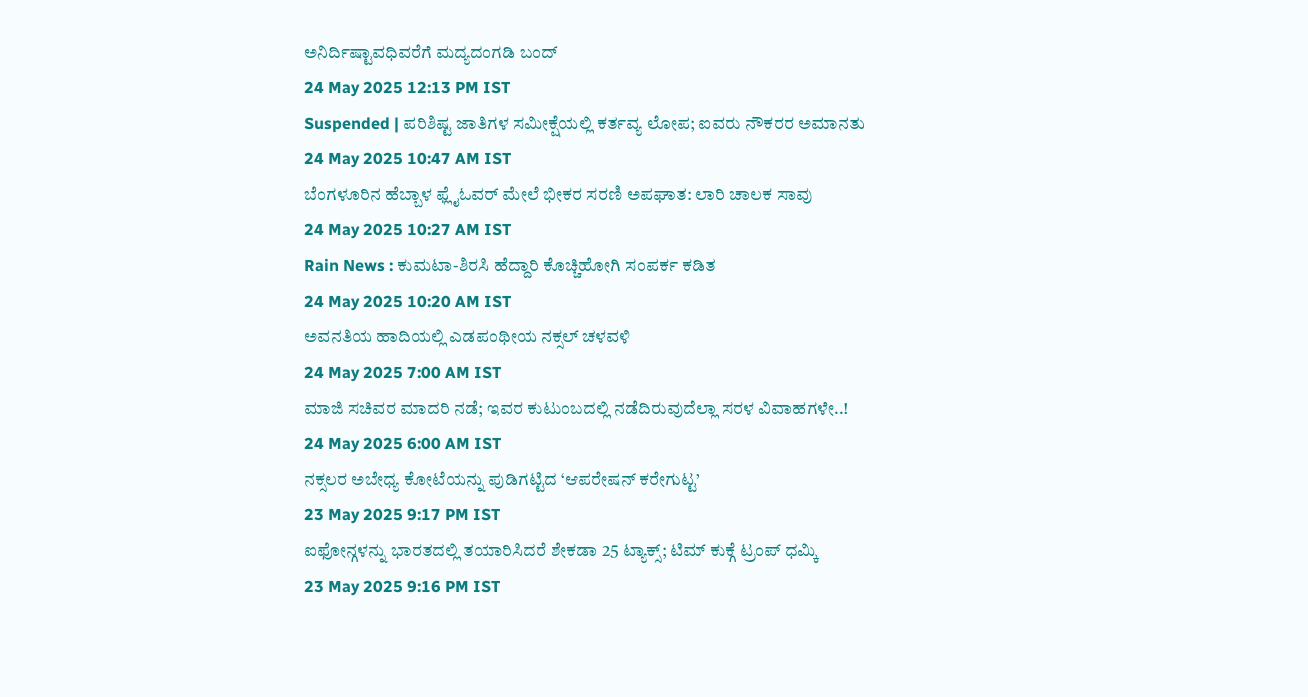ಅನಿರ್ದಿಷ್ಟಾವಧಿವರೆಗೆ ಮದ್ಯದಂಗಡಿ ಬಂದ್
24 May 2025 12:13 PM IST
Suspended | ಪರಿಶಿಷ್ಟ ಜಾತಿಗಳ ಸಮೀಕ್ಷೆಯಲ್ಲಿ ಕರ್ತವ್ಯ ಲೋಪ; ಐವರು ನೌಕರರ ಅಮಾನತು
24 May 2025 10:47 AM IST
ಬೆಂಗಳೂರಿನ ಹೆಬ್ಬಾಳ ಫ್ಲೈಓವರ್ ಮೇಲೆ ಭೀಕರ ಸರಣಿ ಅಪಘಾತ: ಲಾರಿ ಚಾಲಕ ಸಾವು
24 May 2025 10:27 AM IST
Rain News : ಕುಮಟಾ-ಶಿರಸಿ ಹೆದ್ದಾರಿ ಕೊಚ್ಚಿಹೋಗಿ ಸಂಪರ್ಕ ಕಡಿತ
24 May 2025 10:20 AM IST
ಅವನತಿಯ ಹಾದಿಯಲ್ಲಿ ಎಡಪಂಥೀಯ ನಕ್ಸಲ್ ಚಳವಳಿ
24 May 2025 7:00 AM IST
ಮಾಜಿ ಸಚಿವರ ಮಾದರಿ ನಡೆ; ಇವರ ಕುಟುಂಬದಲ್ಲಿ ನಡೆದಿರುವುದೆಲ್ಲಾ ಸರಳ ವಿವಾಹಗಳೇ..!
24 May 2025 6:00 AM IST
ನಕ್ಸಲರ ಅಬೇಧ್ಯ ಕೋಟೆಯನ್ನು ಪುಡಿಗಟ್ಟಿದ ‘ಆಪರೇಷನ್ ಕರೇಗುಟ್ಟ’
23 May 2025 9:17 PM IST
ಐಫೋನ್ಗಳನ್ನು ಭಾರತದಲ್ಲಿ ತಯಾರಿಸಿದರೆ ಶೇಕಡಾ 25 ಟ್ಯಾಕ್ಸ್; ಟಿಮ್ ಕುಕ್ಗೆ ಟ್ರಂಪ್ ಧಮ್ಕಿ
23 May 2025 9:16 PM IST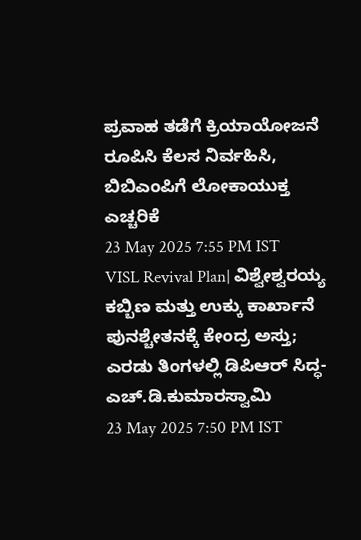ಪ್ರವಾಹ ತಡೆಗೆ ಕ್ರಿಯಾಯೋಜನೆ ರೂಪಿಸಿ ಕೆಲಸ ನಿರ್ವಹಿಸಿ, ಬಿಬಿಎಂಪಿಗೆ ಲೋಕಾಯುಕ್ತ ಎಚ್ಚರಿಕೆ
23 May 2025 7:55 PM IST
VISL Revival Plan| ವಿಶ್ವೇಶ್ವರಯ್ಯ ಕಬ್ಬಿಣ ಮತ್ತು ಉಕ್ಕು ಕಾರ್ಖಾನೆ ಪುನಶ್ಚೇತನಕ್ಕೆ ಕೇಂದ್ರ ಅಸ್ತು; ಎರಡು ತಿಂಗಳಲ್ಲಿ ಡಿಪಿಆರ್ ಸಿದ್ಧ- ಎಚ್.ಡಿ.ಕುಮಾರಸ್ವಾಮಿ
23 May 2025 7:50 PM IST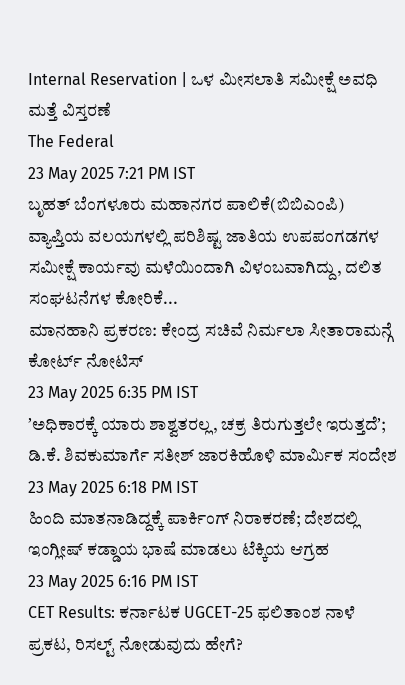Internal Reservation | ಒಳ ಮೀಸಲಾತಿ ಸಮೀಕ್ಷೆ ಅವಧಿ ಮತ್ತೆ ವಿಸ್ತರಣೆ
The Federal
23 May 2025 7:21 PM IST
ಬೃಹತ್ ಬೆಂಗಳೂರು ಮಹಾನಗರ ಪಾಲಿಕೆ(ಬಿಬಿಎಂಪಿ) ವ್ಯಾಪ್ತಿಯ ವಲಯಗಳಲ್ಲಿ ಪರಿಶಿಷ್ಟ ಜಾತಿಯ ಉಪಪಂಗಡಗಳ ಸಮೀಕ್ಷೆ ಕಾರ್ಯವು ಮಳೆಯಿಂದಾಗಿ ವಿಳಂಬವಾಗಿದ್ದು, ದಲಿತ ಸಂಘಟನೆಗಳ ಕೋರಿಕೆ...
ಮಾನಹಾನಿ ಪ್ರಕರಣ: ಕೇಂದ್ರ ಸಚಿವೆ ನಿರ್ಮಲಾ ಸೀತಾರಾಮನ್ಗೆ ಕೋರ್ಟ್ ನೋಟಿಸ್
23 May 2025 6:35 PM IST
ʼಅಧಿಕಾರಕ್ಕೆ ಯಾರು ಶಾಶ್ವತರಲ್ಲ, ಚಕ್ರ ತಿರುಗುತ್ತಲೇ ಇರುತ್ತದೆʼ; ಡಿ.ಕೆ. ಶಿವಕುಮಾರ್ಗೆ ಸತೀಶ್ ಜಾರಕಿಹೊಳಿ ಮಾರ್ಮಿಕ ಸಂದೇಶ
23 May 2025 6:18 PM IST
ಹಿಂದಿ ಮಾತನಾಡಿದ್ದಕ್ಕೆ ಪಾರ್ಕಿಂಗ್ ನಿರಾಕರಣೆ; ದೇಶದಲ್ಲಿ ಇಂಗ್ಲೀಷ್ ಕಡ್ಡಾಯ ಭಾಷೆ ಮಾಡಲು ಟೆಕ್ಕಿಯ ಆಗ್ರಹ
23 May 2025 6:16 PM IST
CET Results: ಕರ್ನಾಟಕ UGCET-25 ಫಲಿತಾಂಶ ನಾಳೆ ಪ್ರಕಟ, ರಿಸಲ್ಟ್ ನೋಡುವುದು ಹೇಗೆ?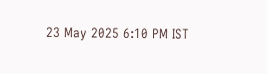23 May 2025 6:10 PM IST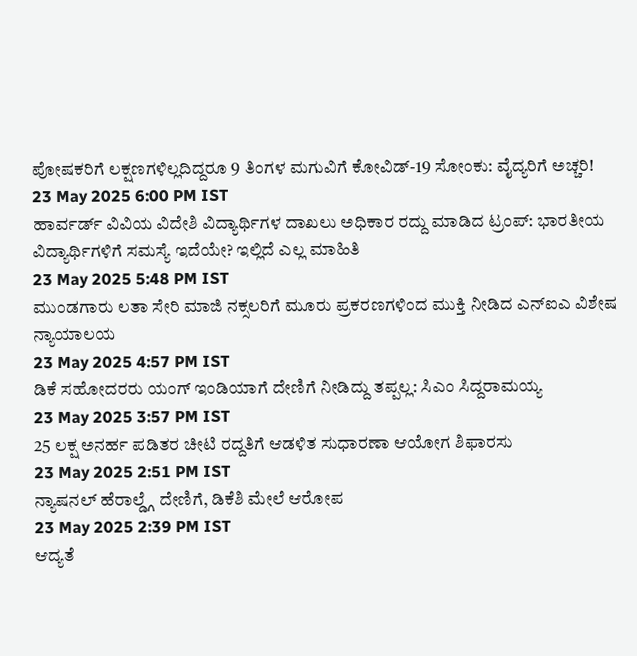ಪೋಷಕರಿಗೆ ಲಕ್ಷಣಗಳಿಲ್ಲದಿದ್ದರೂ 9 ತಿಂಗಳ ಮಗುವಿಗೆ ಕೋವಿಡ್-19 ಸೋಂಕು: ವೈದ್ಯರಿಗೆ ಅಚ್ಚರಿ!
23 May 2025 6:00 PM IST
ಹಾರ್ವರ್ಡ್ ವಿವಿಯ ವಿದೇಶಿ ವಿದ್ಯಾರ್ಥಿಗಳ ದಾಖಲು ಅಧಿಕಾರ ರದ್ದು ಮಾಡಿದ ಟ್ರಂಪ್: ಭಾರತೀಯ ವಿದ್ಯಾರ್ಥಿಗಳಿಗೆ ಸಮಸ್ಯೆ ಇದೆಯೇ? ಇಲ್ಲಿದೆ ಎಲ್ಲ ಮಾಹಿತಿ
23 May 2025 5:48 PM IST
ಮುಂಡಗಾರು ಲತಾ ಸೇರಿ ಮಾಜಿ ನಕ್ಸಲರಿಗೆ ಮೂರು ಪ್ರಕರಣಗಳಿಂದ ಮುಕ್ತಿ ನೀಡಿದ ಎನ್ಐಎ ವಿಶೇಷ ನ್ಯಾಯಾಲಯ
23 May 2025 4:57 PM IST
ಡಿಕೆ ಸಹೋದರರು ಯಂಗ್ ಇಂಡಿಯಾಗೆ ದೇಣಿಗೆ ನೀಡಿದ್ದು ತಪ್ಪಲ್ಲ: ಸಿಎಂ ಸಿದ್ದರಾಮಯ್ಯ
23 May 2025 3:57 PM IST
25 ಲಕ್ಷ ಅನರ್ಹ ಪಡಿತರ ಚೀಟಿ ರದ್ದತಿಗೆ ಆಡಳಿತ ಸುಧಾರಣಾ ಆಯೋಗ ಶಿಫಾರಸು
23 May 2025 2:51 PM IST
ನ್ಯಾಷನಲ್ ಹೆರಾಲ್ಡ್ಗೆ ದೇಣಿಗೆ, ಡಿಕೆಶಿ ಮೇಲೆ ಆರೋಪ
23 May 2025 2:39 PM IST
ಆದ್ಯತೆ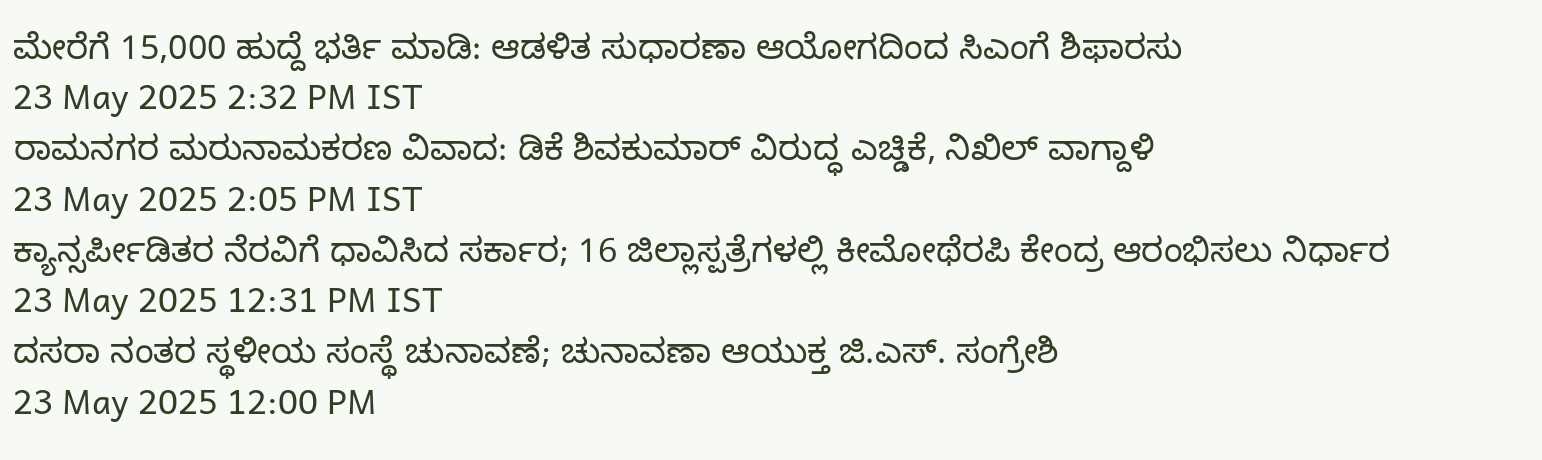ಮೇರೆಗೆ 15,000 ಹುದ್ದೆ ಭರ್ತಿ ಮಾಡಿ: ಆಡಳಿತ ಸುಧಾರಣಾ ಆಯೋಗದಿಂದ ಸಿಎಂಗೆ ಶಿಫಾರಸು
23 May 2025 2:32 PM IST
ರಾಮನಗರ ಮರುನಾಮಕರಣ ವಿವಾದ: ಡಿಕೆ ಶಿವಕುಮಾರ್ ವಿರುದ್ಧ ಎಚ್ಡಿಕೆ, ನಿಖಿಲ್ ವಾಗ್ದಾಳಿ
23 May 2025 2:05 PM IST
ಕ್ಯಾನ್ಸರ್ಪೀಡಿತರ ನೆರವಿಗೆ ಧಾವಿಸಿದ ಸರ್ಕಾರ; 16 ಜಿಲ್ಲಾಸ್ಪತ್ರೆಗಳಲ್ಲಿ ಕೀಮೋಥೆರಪಿ ಕೇಂದ್ರ ಆರಂಭಿಸಲು ನಿರ್ಧಾರ
23 May 2025 12:31 PM IST
ದಸರಾ ನಂತರ ಸ್ಥಳೀಯ ಸಂಸ್ಥೆ ಚುನಾವಣೆ; ಚುನಾವಣಾ ಆಯುಕ್ತ ಜಿ.ಎಸ್. ಸಂಗ್ರೇಶಿ
23 May 2025 12:00 PM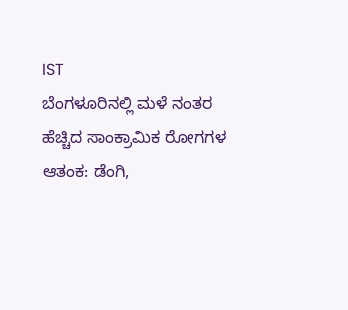IST
ಬೆಂಗಳೂರಿನಲ್ಲಿ ಮಳೆ ನಂತರ ಹೆಚ್ಚಿದ ಸಾಂಕ್ರಾಮಿಕ ರೋಗಗಳ ಆತಂಕ: ಡೆಂಗಿ,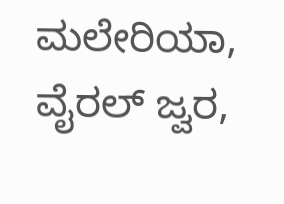ಮಲೇರಿಯಾ, ವೈರಲ್ ಜ್ವರ,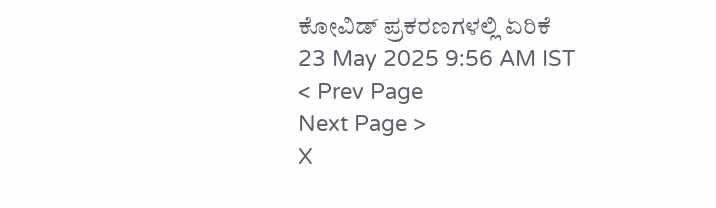ಕೋವಿಡ್ ಪ್ರಕರಣಗಳಲ್ಲಿ ಏರಿಕೆ
23 May 2025 9:56 AM IST
< Prev Page
Next Page >
X